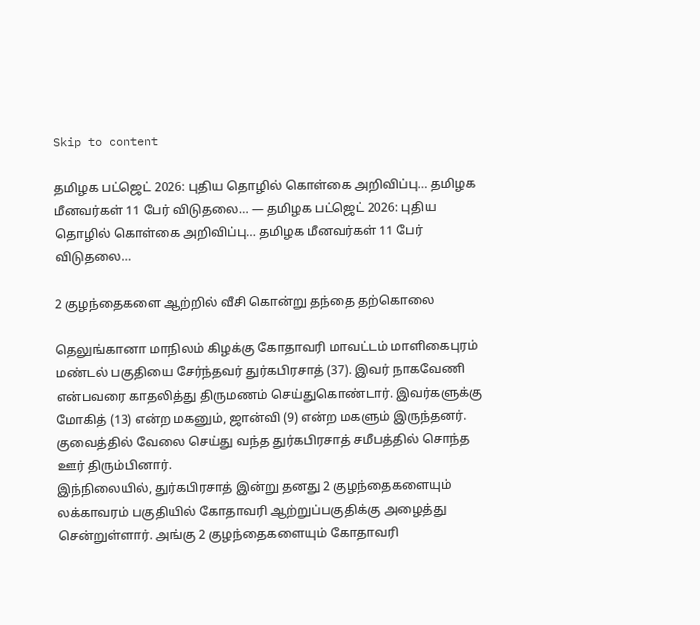Skip to content

தமிழக பட்ஜெட் 2026: புதிய தொழில் கொள்கை அறிவிப்பு… தமிழக மீனவர்கள் 11 பேர் விடுதலை… — தமிழக பட்ஜெட் 2026: புதிய தொழில் கொள்கை அறிவிப்பு… தமிழக மீனவர்கள் 11 பேர் விடுதலை…

2 குழந்தைகளை ஆற்றில் வீசி கொன்று தந்தை தற்கொலை

தெலுங்கானா மாநிலம் கிழக்கு கோதாவரி மாவட்டம் மாளிகைபுரம் மண்டல் பகுதியை சேர்ந்தவர் துர்கபிரசாத் (37). இவர் நாகவேணி என்பவரை காதலித்து திருமணம் செய்துகொண்டார். இவர்களுக்கு மோகித் (13) என்ற மகனும், ஜான்வி (9) என்ற மகளும் இருந்தனர். குவைத்தில் வேலை செய்து வந்த துர்கபிரசாத் சமீபத்தில் சொந்த ஊர் திரும்பினார்.
இந்நிலையில், துர்கபிரசாத் இன்று தனது 2 குழந்தைகளையும் லக்காவரம் பகுதியில் கோதாவரி ஆற்றுப்பகுதிக்கு அழைத்து சென்றுள்ளார். அங்கு 2 குழந்தைகளையும் கோதாவரி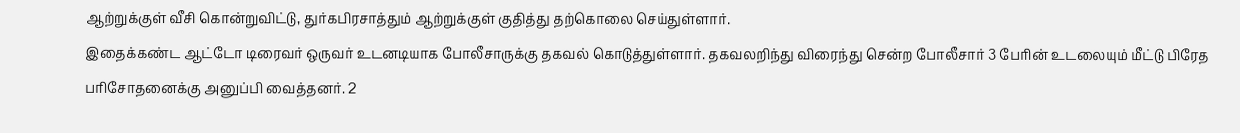ஆற்றுக்குள் வீசி கொன்றுவிட்டு, துர்கபிரசாத்தும் ஆற்றுக்குள் குதித்து தற்கொலை செய்துள்ளார்.
இதைக்கண்ட ஆட்டோ டிரைவர் ஒருவர் உடனடியாக போலீசாருக்கு தகவல் கொடுத்துள்ளார். தகவலறிந்து விரைந்து சென்ற போலீசார் 3 பேரின் உடலையும் மீட்டு பிரேத பரிசோதனைக்கு அனுப்பி வைத்தனர். 2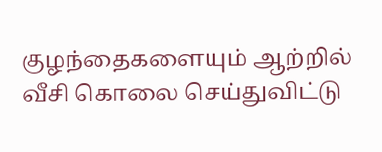குழந்தைகளையும் ஆற்றில் வீசி கொலை செய்துவிட்டு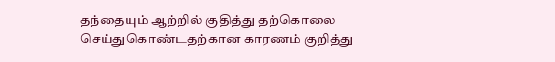தந்தையும் ஆற்றில் குதித்து தற்கொலை செய்துகொண்டதற்கான காரணம் குறித்து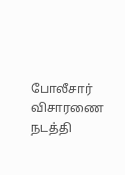போலீசார் விசாரணை நடத்தி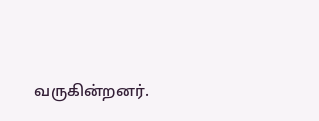வருகின்றனர்.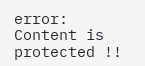error: Content is protected !!